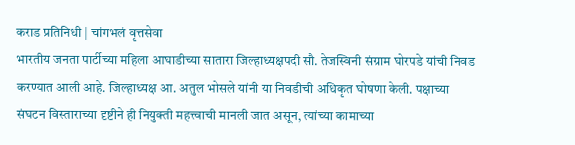कराड प्रतिनिधी | चांगभलं वृत्तसेवा
भारतीय जनता पार्टीच्या महिला आघाडीच्या सातारा जिल्हाध्यक्षपदी सौ. तेजस्विनी संग्राम घोरपडे यांची निवड करण्यात आली आहे. जिल्हाध्यक्ष आ. अतुल भोसले यांनी या निवडीची अधिकृत घोषणा केली. पक्षाच्या संघटन विस्ताराच्या दृष्टीने ही नियुक्ती महत्त्वाची मानली जात असून, त्यांच्या कामाच्या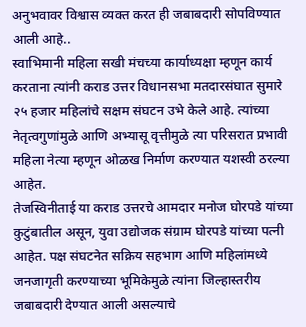अनुभवावर विश्वास व्यक्त करत ही जबाबदारी सोपविण्यात आली आहे..
स्वाभिमानी महिला सखी मंचच्या कार्याध्यक्षा म्हणून कार्य करताना त्यांनी कराड उत्तर विधानसभा मतदारसंघात सुमारे २५ हजार महिलांचे सक्षम संघटन उभे केले आहे. त्यांच्या नेतृत्वगुणांमुळे आणि अभ्यासू वृत्तीमुळे त्या परिसरात प्रभावी महिला नेत्या म्हणून ओळख निर्माण करण्यात यशस्वी ठरल्या आहेत.
तेजस्विनीताई या कराड उत्तरचे आमदार मनोज घोरपडे यांच्या कुटुंबातील असून, युवा उद्योजक संग्राम घोरपडे यांच्या पत्नी आहेत. पक्ष संघटनेत सक्रिय सहभाग आणि महिलांमध्ये जनजागृती करण्याच्या भूमिकेमुळे त्यांना जिल्हास्तरीय जबाबदारी देण्यात आली असल्याचे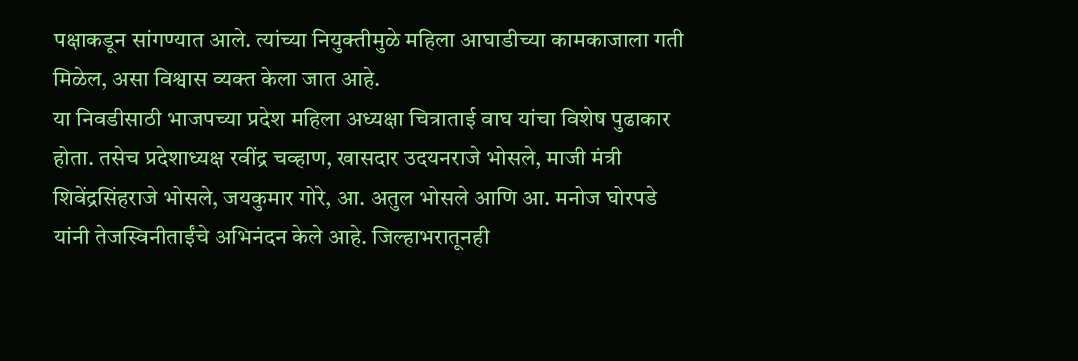पक्षाकडून सांगण्यात आले. त्यांच्या नियुक्तीमुळे महिला आघाडीच्या कामकाजाला गती मिळेल, असा विश्वास व्यक्त केला जात आहे.
या निवडीसाठी भाजपच्या प्रदेश महिला अध्यक्षा चित्राताई वाघ यांचा विशेष पुढाकार होता. तसेच प्रदेशाध्यक्ष रवींद्र चव्हाण, खासदार उदयनराजे भोसले, माजी मंत्री शिवेंद्रसिंहराजे भोसले, जयकुमार गोरे, आ. अतुल भोसले आणि आ. मनोज घोरपडे यांनी तेजस्विनीताईंचे अभिनंदन केले आहे. जिल्हाभरातूनही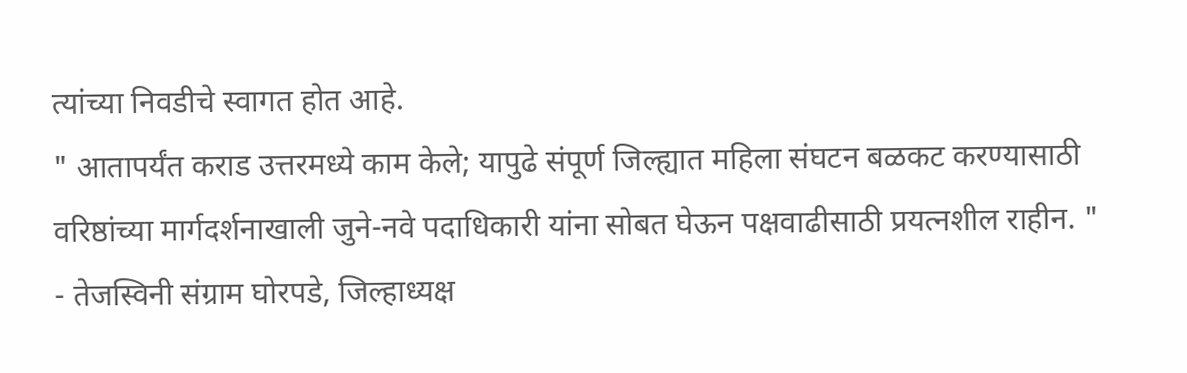त्यांच्या निवडीचे स्वागत होत आहे.
" आतापर्यंत कराड उत्तरमध्ये काम केले; यापुढे संपूर्ण जिल्ह्यात महिला संघटन बळकट करण्यासाठी वरिष्ठांच्या मार्गदर्शनाखाली जुने-नवे पदाधिकारी यांना सोबत घेऊन पक्षवाढीसाठी प्रयत्नशील राहीन. "
- तेजस्विनी संग्राम घोरपडे, जिल्हाध्यक्ष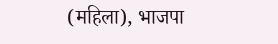(महिला), भाजपा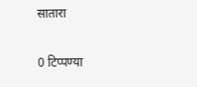सातारा

0 टिप्पण्या